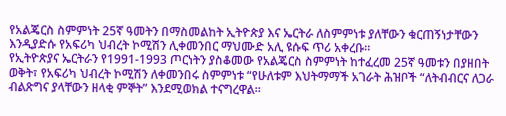የአልጄርስ ስምምነት 25ኛ ዓመትን በማስመልከት ኢትዮጵያ እና ኤርትራ ለስምምነቱ ያለቸውን ቁርጠኝነታቸውን እንዲያድሱ የአፍሪካ ህብረት ኮሚሽን ሊቀመንበር ማህሙድ አሊ ዩሱፍ ጥሪ አቀረቡ።
የኢትዮጵያና ኤርትራን የ1991-1993 ጦርነትን ያስቆመው የአልጄርስ ስምምነት ከተፈረመ 25ኛ ዓመቱን በያዘበት ወቅት፣ የአፍሪካ ህብረት ኮሚሽን ለቀመንበሩ ስምምነቱ “የሁለቱም እህትማማች አገራት ሕዝቦች “ለትብብርና ለጋራ ብልጽግና ያላቸውን ዘላቂ ምኞት” እንደሚወክል ተናግረዋል።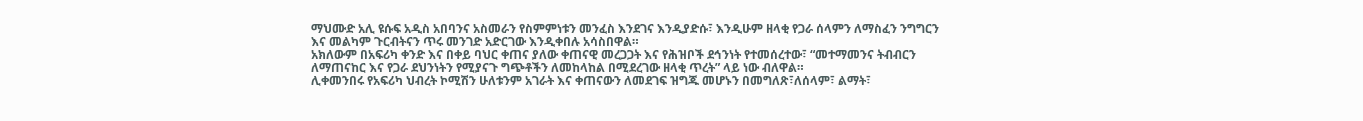ማህሙድ አሊ ዩሱፍ አዲስ አበባንና አስመራን የስምምነቱን መንፈስ እንደገና እንዲያድሱ፣ እንዲሁም ዘላቂ የጋራ ሰላምን ለማስፈን ንግግርን እና መልካም ጉርብትናን ጥሩ መንገድ አድርገው እንዲቀበሉ አሳስበዋል።
አክለውም በአፍሪካ ቀንድ እና በቀይ ባህር ቀጠና ያለው ቀጠናዊ መረጋጋት እና የሕዝቦች ደኅንነት የተመሰረተው፣ “መተማመንና ትብብርን ለማጠናከር እና የጋራ ደህንነትን የሚያናጉ ግጭቶችን ለመከላከል በሚደረገው ዘላቂ ጥረት” ላይ ነው ብለዋል።
ሊቀመንበሩ የአፍሪካ ህብረት ኮሚሽን ሁለቱንም አገራት እና ቀጠናውን ለመደገፍ ዝግጁ መሆኑን በመግለጽ፣ለሰላም፣ ልማት፣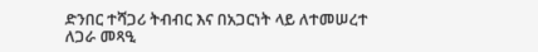ድንበር ተሻጋሪ ትብብር እና በአጋርነት ላይ ለተመሠረተ ለጋራ መጻዒ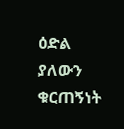ዕድል ያለውን ቁርጠኝነት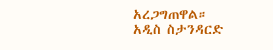አረጋግጠዋል።
አዲስ ስታንዳርድ